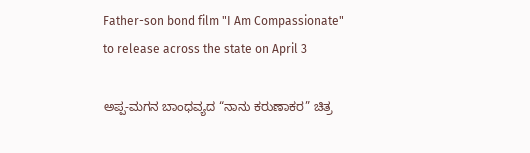Father-son bond film "I Am Compassionate" to release across the state on April 3

ಅಪ್ಪ-ಮಗನ ಬಾಂಧವ್ಯದ “ನಾನು ಕರುಣಾಕರ” ಚಿತ್ರ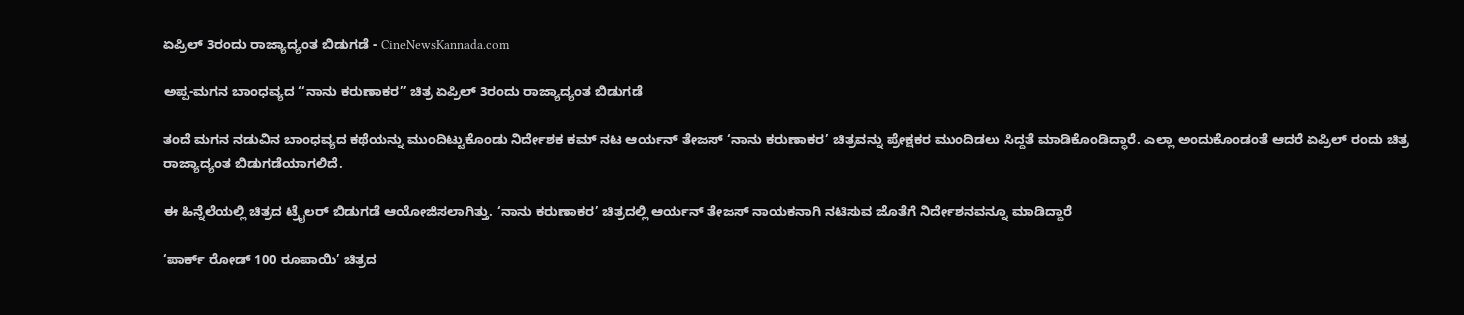ಏಪ್ರಿಲ್ 3ರಂದು ರಾಜ್ಯಾದ್ಯಂತ ಬಿಡುಗಡೆ - CineNewsKannada.com

ಅಪ್ಪ-ಮಗನ ಬಾಂಧವ್ಯದ “ನಾನು ಕರುಣಾಕರ” ಚಿತ್ರ ಏಪ್ರಿಲ್ 3ರಂದು ರಾಜ್ಯಾದ್ಯಂತ ಬಿಡುಗಡೆ

ತಂದೆ ಮಗನ ನಡುವಿನ ಬಾಂಧವ್ಯದ ಕಥೆಯನ್ನು ಮುಂದಿಟ್ಟುಕೊಂಡು ನಿರ್ದೇಶಕ ಕಮ್ ನಟ ಆರ್ಯನ್ ತೇಜಸ್ ‘ನಾನು ಕರುಣಾಕರ’ ಚಿತ್ರವನ್ನು ಪ್ರೇಕ್ಷಕರ ಮುಂದಿಡಲು ಸಿದ್ದತೆ ಮಾಡಿಕೊಂಡಿದ್ಧಾರೆ. ಎಲ್ಲಾ ಅಂದುಕೊಂಡಂತೆ ಆದರೆ ಏಪ್ರಿಲ್ ರಂದು ಚಿತ್ರ ರಾಜ್ಯಾದ್ಯಂತ ಬಿಡುಗಡೆಯಾಗಲಿದೆ.

ಈ ಹಿನ್ನೆಲೆಯಲ್ಲಿ ಚಿತ್ರದ ಟ್ರೈಲರ್ ಬಿಡುಗಡೆ ಆಯೋಜಿಸಲಾಗಿತ್ತು. ‘ನಾನು ಕರುಣಾಕರ’ ಚಿತ್ರದಲ್ಲಿ ಆರ್ಯನ್ ತೇಜಸ್ ನಾಯಕನಾಗಿ ನಟಿಸುವ ಜೊತೆಗೆ ನಿರ್ದೇಶನವನ್ನೂ ಮಾಡಿದ್ದಾರೆ

‘ಪಾರ್ಕ್ ರೋಡ್ 100 ರೂಪಾಯಿ’ ಚಿತ್ರದ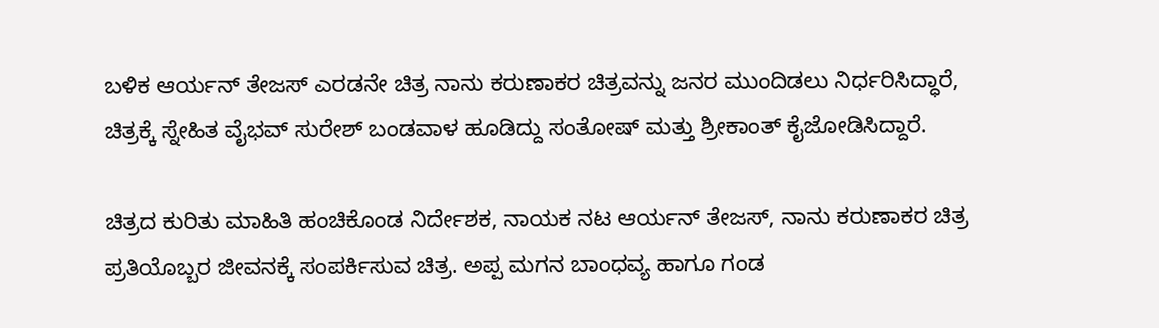ಬಳಿಕ ಆರ್ಯನ್ ತೇಜಸ್ ಎರಡನೇ ಚಿತ್ರ ನಾನು ಕರುಣಾಕರ ಚಿತ್ರವನ್ನು ಜನರ ಮುಂದಿಡಲು ನಿರ್ಧರಿಸಿದ್ಧಾರೆ, ಚಿತ್ರಕ್ಕೆ ಸ್ನೇಹಿತ ವೈಭವ್ ಸುರೇಶ್ ಬಂಡವಾಳ ಹೂಡಿದ್ದು ಸಂತೋಷ್ ಮತ್ತು ಶ್ರೀಕಾಂತ್ ಕೈಜೋಡಿಸಿದ್ದಾರೆ.

ಚಿತ್ರದ ಕುರಿತು ಮಾಹಿತಿ ಹಂಚಿಕೊಂಡ ನಿರ್ದೇಶಕ, ನಾಯಕ ನಟ ಆರ್ಯನ್ ತೇಜಸ್, ನಾನು ಕರುಣಾಕರ ಚಿತ್ರ ಪ್ರತಿಯೊಬ್ಬರ ಜೀವನಕ್ಕೆ ಸಂಪರ್ಕಿಸುವ ಚಿತ್ರ. ಅಪ್ಪ ಮಗನ ಬಾಂಧವ್ಯ ಹಾಗೂ ಗಂಡ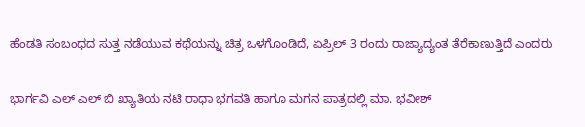ಹೆಂಡತಿ ಸಂಬಂಧದ ಸುತ್ತ ನಡೆಯುವ ಕಥೆಯನ್ನು ಚಿತ್ರ ಒಳಗೊಂಡಿದೆ, ಏಪ್ರಿಲ್ 3 ರಂದು ರಾಜ್ಯಾದ್ಯಂತ ತೆರೆಕಾಣುತ್ತಿದೆ ಎಂದರು

ಭಾರ್ಗವಿ ಎಲ್ ಎಲ್ ಬಿ ಖ್ಯಾತಿಯ ನಟಿ ರಾಧಾ ಭಗವತಿ ಹಾಗೂ ಮಗನ ಪಾತ್ರದಲ್ಲಿ ಮಾ. ಭವೀಶ್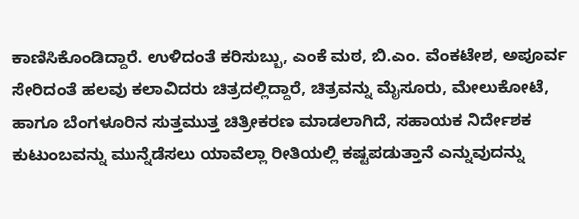ಕಾಣಿಸಿಕೊಂಡಿದ್ದಾರೆ. ಉಳಿದಂತೆ ಕರಿಸುಬ್ಬು, ಎಂಕೆ ಮಠ, ಬಿ.ಎಂ. ವೆಂಕಟೇಶ, ಅಪೂರ್ವ ಸೇರಿದಂತೆ ಹಲವು ಕಲಾವಿದರು ಚಿತ್ರದಲ್ಲಿದ್ದಾರೆ, ಚಿತ್ರವನ್ನು ಮೈಸೂರು, ಮೇಲುಕೋಟೆ, ಹಾಗೂ ಬೆಂಗಳೂರಿನ ಸುತ್ತಮುತ್ತ ಚಿತ್ರೀಕರಣ ಮಾಡಲಾಗಿದೆ, ಸಹಾಯಕ ನಿರ್ದೇಶಕ ಕುಟುಂಬವನ್ನು ಮುನ್ನೆಡೆಸಲು ಯಾವೆಲ್ಲಾ ರೀತಿಯಲ್ಲಿ ಕಷ್ಟಪಡುತ್ತಾನೆ ಎನ್ನುವುದನ್ನು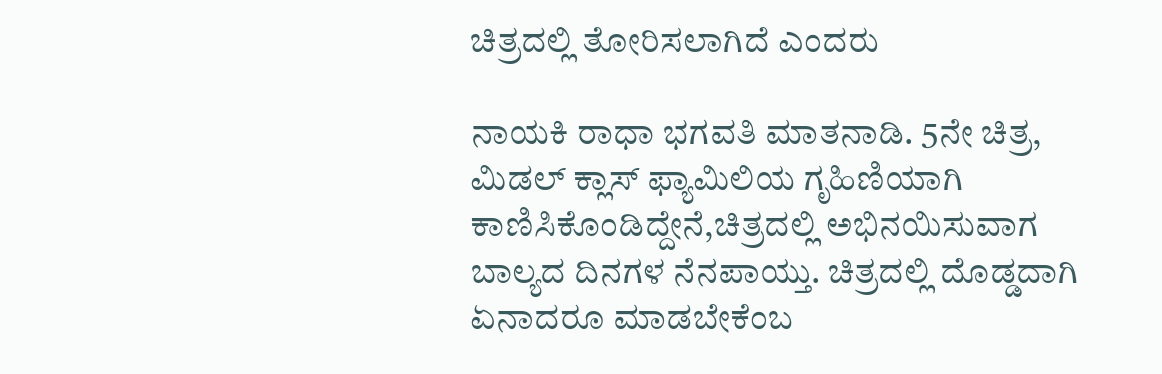ಚಿತ್ರದಲ್ಲಿ ತೋರಿಸಲಾಗಿದೆ ಎಂದರು

ನಾಯಕಿ ರಾಧಾ ಭಗವತಿ ಮಾತನಾಡಿ. 5ನೇ ಚಿತ್ರ, ಮಿಡಲ್ ಕ್ಲಾಸ್ ಫ್ಯಾಮಿಲಿಯ ಗೃಹಿಣಿಯಾಗಿ ಕಾಣಿಸಿಕೊಂಡಿದ್ದೇನೆ,ಚಿತ್ರದಲ್ಲಿ ಅಭಿನಯಿಸುವಾಗ ಬಾಲ್ಯದ ದಿನಗಳ ನೆನಪಾಯ್ತು. ಚಿತ್ರದಲ್ಲಿ ದೊಡ್ಡದಾಗಿ ಏನಾದರೂ ಮಾಡಬೇಕೆಂಬ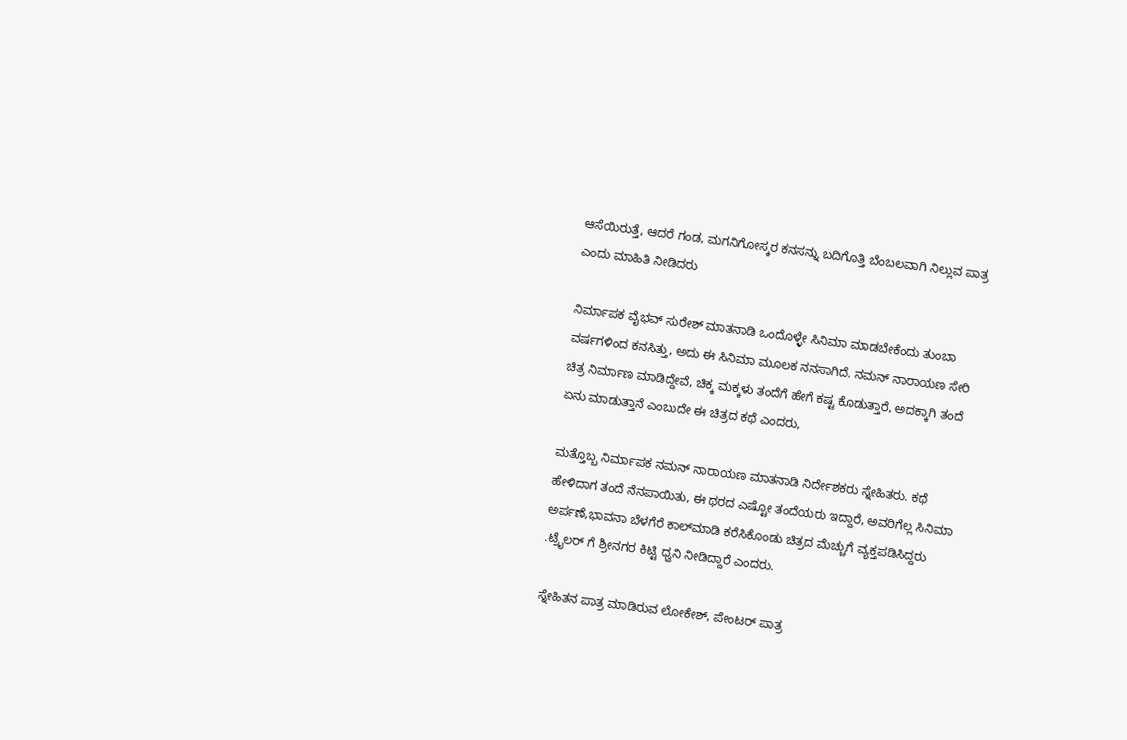ಆಸೆಯಿರುತ್ತೆ, ಆದರೆ ಗಂಡ, ಮಗನಿಗೋಸ್ಕರ ಕನಸನ್ನು ಬದಿಗೊತ್ತಿ ಬೆಂಬಲವಾಗಿ ನಿಲ್ಲುವ ಪಾತ್ರ ಎಂದು ಮಾಹಿತಿ ನೀಡಿದರು

ನಿರ್ಮಾಪಕ ವೈಭವ್ ಸುರೇಶ್ ಮಾತನಾಡಿ ಒಂದೊಳ್ಳೇ ಸಿನಿಮಾ ಮಾಡಬೇಕೆಂದು ತುಂಬಾ ವರ್ಷಗಳಿಂದ ಕನಸಿತ್ತು, ಅದು ಈ ಸಿನಿಮಾ ಮೂಲಕ ನನಸಾಗಿದೆ. ನಮನ್ ನಾರಾಯಣ ಸೇರಿ ಚಿತ್ರ ನಿರ್ಮಾಣ ಮಾಡಿದ್ದೇವೆ, ಚಿಕ್ಕ ಮಕ್ಕಳು ತಂದೆಗೆ ಹೇಗೆ ಕಷ್ಟ ಕೊಡುತ್ತಾರೆ, ಅದಕ್ಕಾಗಿ ತಂದೆ ಏನು ಮಾಡುತ್ತಾನೆ ಎಂಬುದೇ ಈ ಚಿತ್ರದ ಕಥೆ ಎಂದರು,

ಮತ್ತೊಬ್ಬ ನಿರ್ಮಾಪಕ ನಮನ್ ನಾರಾಯಣ ಮಾತನಾಡಿ ನಿರ್ದೇಶಕರು ಸ್ನೇಹಿತರು. ಕಥೆ ಹೇಳಿದಾಗ ತಂದೆ ನೆನಪಾಯಿತು, ಈ ಥರದ ಎಷ್ಟೋ ತಂದೆಯರು ಇದ್ದಾರೆ, ಅವರಿಗೆಲ್ಲ ಸಿನಿಮಾ ಅರ್ಪಣೆ,ಭಾವನಾ ಬೆಳಗೆರೆ ಕಾಲ್‍ಮಾಡಿ ಕರೆಸಿಕೊಂಡು ಚಿತ್ರದ ಮೆಚ್ಚುಗೆ ವ್ಯಕ್ತಪಡಿಸಿದ್ದರು .ಟ್ರೈಲರ್ ಗೆ ಶ್ರೀನಗರ ಕಿಟ್ಟಿ ಧ್ವನಿ ನೀಡಿದ್ದಾರೆ ಎಂದರು.

ಸ್ನೇಹಿತನ ಪಾತ್ರ ಮಾಡಿರುವ ಲೋಕೇಶ್, ಪೇಂಟರ್ ಪಾತ್ರ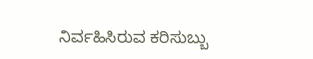ನಿರ್ವಹಿಸಿರುವ ಕರಿಸುಬ್ಬು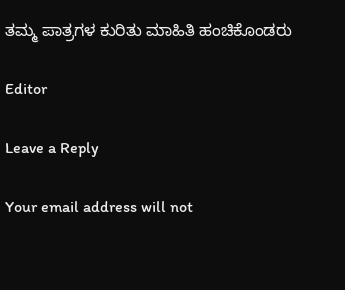ತಮ್ಮ ಪಾತ್ರಗಳ ಕುರಿತು ಮಾಹಿತಿ ಹಂಚಿಕೊಂಡರು

Editor

Leave a Reply

Your email address will not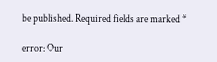be published. Required fields are marked *

error: Our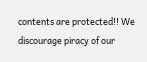contents are protected!! We discourage piracy of our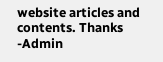website articles and contents. Thanks -Admin